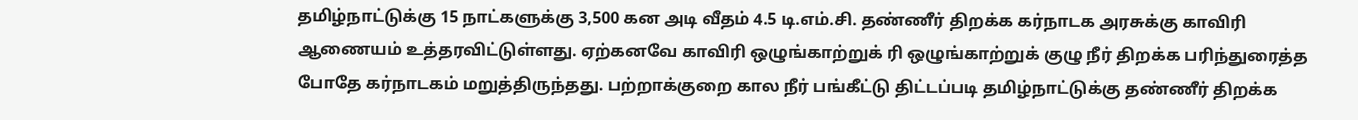தமிழ்நாட்டுக்கு 15 நாட்களுக்கு 3,500 கன அடி வீதம் 4.5 டி.எம்.சி. தண்ணீர் திறக்க கர்நாடக அரசுக்கு காவிரி ஆணையம் உத்தரவிட்டுள்ளது. ஏற்கனவே காவிரி ஒழுங்காற்றுக் ரி ஒழுங்காற்றுக் குழு நீர் திறக்க பரிந்துரைத்த போதே கர்நாடகம் மறுத்திருந்தது. பற்றாக்குறை கால நீர் பங்கீட்டு திட்டப்படி தமிழ்நாட்டுக்கு தண்ணீர் திறக்க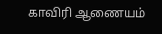காவிரி ஆணையம்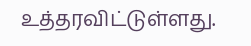உத்தரவிட்டுள்ளது.